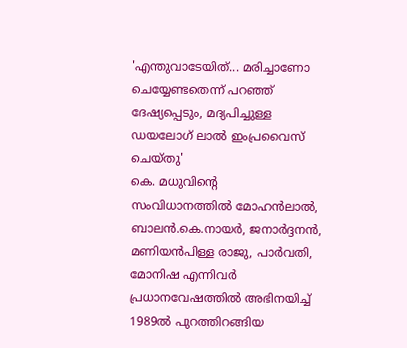'എന്തുവാടേയിത്... മരിച്ചാണോ ചെയ്യേണ്ടതെന്ന് പറഞ്ഞ് ദേഷ്യപ്പെടും, മദ്യപിച്ചുള്ള ഡയലോഗ് ലാൽ ഇംപ്രവൈസ് ചെയ്തു'
കെ. മധുവിന്റെ സംവിധാനത്തിൽ മോഹൻലാൽ, ബാലൻ.കെ.നായർ, ജനാർദ്ദനൻ, മണിയൻപിള്ള രാജു, പാർവതി, മോനിഷ എന്നിവർ പ്രധാനവേഷത്തിൽ അഭിനയിച്ച് 1989ൽ പുറത്തിറങ്ങിയ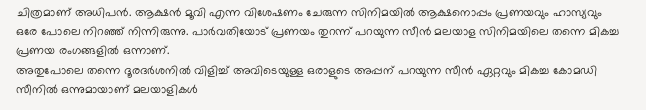ചിത്രമാണ് അധിപൻ. ആക്ഷൻ മൂവി എന്ന വിശേഷണം ചേരുന്ന സിനിമയിൽ ആക്ഷനൊപ്പം പ്രണയവും ഹാസ്യവും ഒരേ പോലെ നിറഞ്ഞ് നിന്നിരുന്നു. പാർവതിയോട് പ്രണയം തുറന്ന് പറയുന്ന സീൻ മലയാള സിനിമയിലെ തന്നെ മികച്ച പ്രണയ രംഗങ്ങളിൽ ഒന്നാണ്.
അതുപോലെ തന്നെ ദൂരദർശനിൽ വിളിച്ച് അവിടെയുള്ള ഒരാളുടെ അപ്പന് പറയുന്ന സീൻ ഏറ്റവും മികച്ച കോമഡി സീനിൽ ഒന്നുമായാണ് മലയാളികൾ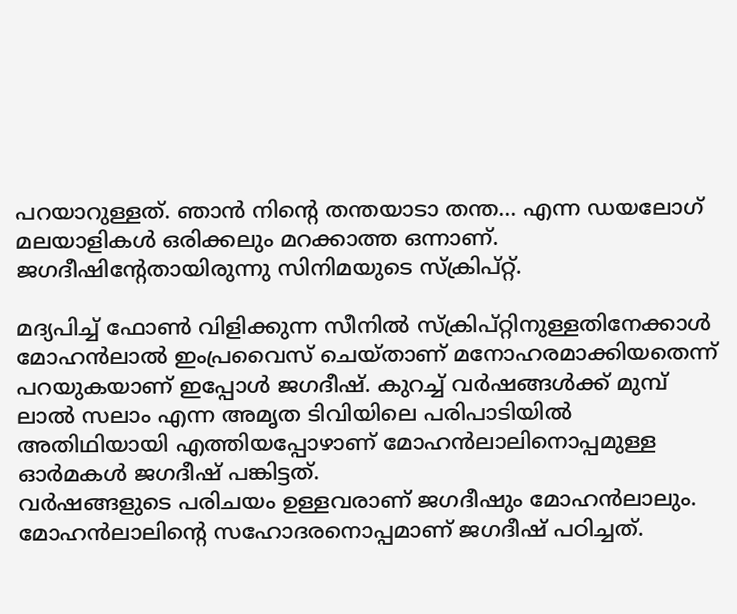പറയാറുള്ളത്. ഞാൻ നിന്റെ തന്തയാടാ തന്ത... എന്ന ഡയലോഗ് മലയാളികൾ ഒരിക്കലും മറക്കാത്ത ഒന്നാണ്. ജഗദീഷിന്റേതായിരുന്നു സിനിമയുടെ സ്ക്രിപ്റ്റ്.

മദ്യപിച്ച് ഫോൺ വിളിക്കുന്ന സീനിൽ സ്ക്രിപ്റ്റിനുള്ളതിനേക്കാൾ മോഹൻലാൽ ഇംപ്രവൈസ് ചെയ്താണ് മനോഹരമാക്കിയതെന്ന് പറയുകയാണ് ഇപ്പോൾ ജഗദീഷ്. കുറച്ച് വർഷങ്ങൾക്ക് മുമ്പ് ലാൽ സലാം എന്ന അമൃത ടിവിയിലെ പരിപാടിയിൽ അതിഥിയായി എത്തിയപ്പോഴാണ് മോഹൻലാലിനൊപ്പമുള്ള ഓർമകൾ ജഗദീഷ് പങ്കിട്ടത്.
വർഷങ്ങളുടെ പരിചയം ഉള്ളവരാണ് ജഗദീഷും മോഹൻലാലും. മോഹൻലാലിന്റെ സഹോദരനൊപ്പമാണ് ജഗദീഷ് പഠിച്ചത്.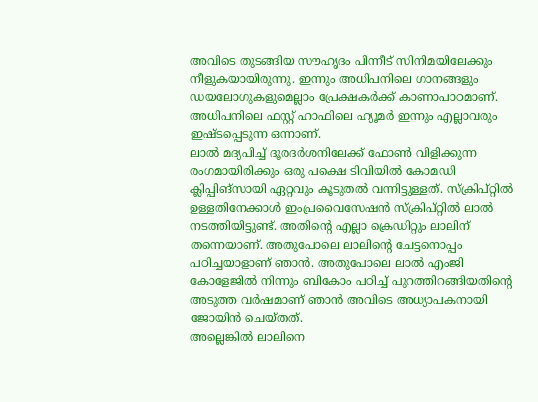അവിടെ തുടങ്ങിയ സൗഹൃദം പിന്നീട് സിനിമയിലേക്കും നീളുകയായിരുന്നു. ഇന്നും അധിപനിലെ ഗാനങ്ങളും ഡയലോഗുകളുമെല്ലാം പ്രേക്ഷകർക്ക് കാണാപാഠമാണ്. അധിപനിലെ ഫസ്റ്റ് ഹാഫിലെ ഹ്യൂമർ ഇന്നും എല്ലാവരും ഇഷ്ടപ്പെടുന്ന ഒന്നാണ്.
ലാൽ മദ്യപിച്ച് ദൂരദർശനിലേക്ക് ഫോൺ വിളിക്കുന്ന രംഗമായിരിക്കും ഒരു പക്ഷെ ടിവിയിൽ കോമഡി ക്ലിപ്പിങ്സായി ഏറ്റവും കൂടുതൽ വന്നിട്ടുള്ളത്. സ്ക്രിപ്റ്റിൽ ഉള്ളതിനേക്കാൾ ഇംപ്രവൈസേഷൻ സ്ക്രിപ്റ്റിൽ ലാൽ നടത്തിയിട്ടുണ്ട്. അതിന്റെ എല്ലാ ക്രെഡിറ്റും ലാലിന് തന്നെയാണ്. അതുപോലെ ലാലിന്റെ ചേട്ടനൊപ്പം പഠിച്ചയാളാണ് ഞാൻ. അതുപോലെ ലാൽ എംജി കോളേജിൽ നിന്നും ബികോം പഠിച്ച് പുറത്തിറങ്ങിയതിന്റെ അടുത്ത വർഷമാണ് ഞാൻ അവിടെ അധ്യാപകനായി ജോയിൻ ചെയ്തത്.
അല്ലെങ്കിൽ ലാലിനെ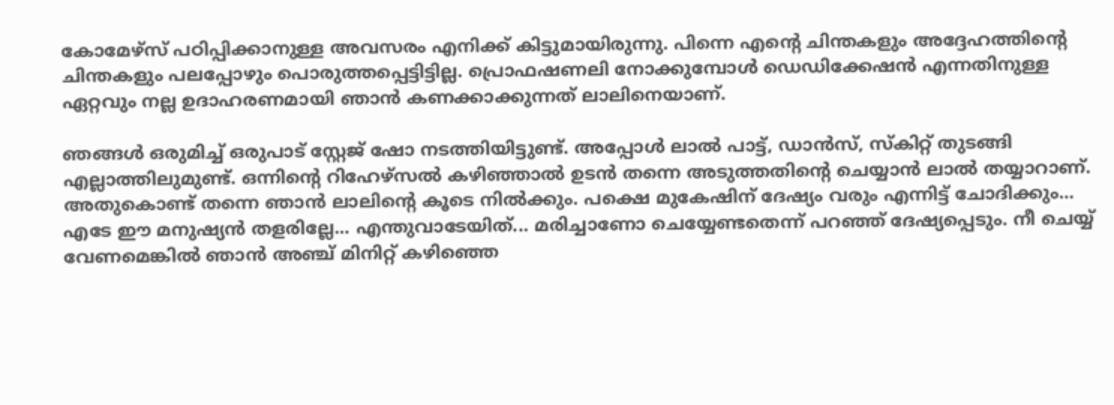കോമേഴ്സ് പഠിപ്പിക്കാനുള്ള അവസരം എനിക്ക് കിട്ടുമായിരുന്നു. പിന്നെ എന്റെ ചിന്തകളും അദ്ദേഹത്തിന്റെ ചിന്തകളും പലപ്പോഴും പൊരുത്തപ്പെട്ടിട്ടില്ല. പ്രൊഫഷണലി നോക്കുമ്പോൾ ഡെഡിക്കേഷൻ എന്നതിനുള്ള ഏറ്റവും നല്ല ഉദാഹരണമായി ഞാൻ കണക്കാക്കുന്നത് ലാലിനെയാണ്.

ഞങ്ങൾ ഒരുമിച്ച് ഒരുപാട് സ്റ്റേജ് ഷോ നടത്തിയിട്ടുണ്ട്. അപ്പോൾ ലാൽ പാട്ട്, ഡാൻസ്, സ്കിറ്റ് തുടങ്ങി എല്ലാത്തിലുമുണ്ട്. ഒന്നിന്റെ റിഹേഴ്സൽ കഴിഞ്ഞാൽ ഉടൻ തന്നെ അടുത്തതിന്റെ ചെയ്യാൻ ലാൽ തയ്യാറാണ്. അതുകൊണ്ട് തന്നെ ഞാൻ ലാലിന്റെ കൂടെ നിൽക്കും. പക്ഷെ മുകേഷിന് ദേഷ്യം വരും എന്നിട്ട് ചോദിക്കും... എടേ ഈ മനുഷ്യൻ തളരില്ലേ... എന്തുവാടേയിത്... മരിച്ചാണോ ചെയ്യേണ്ടതെന്ന് പറഞ്ഞ് ദേഷ്യപ്പെടും. നീ ചെയ്യ് വേണമെങ്കിൽ ഞാൻ അഞ്ച് മിനിറ്റ് കഴിഞ്ഞെ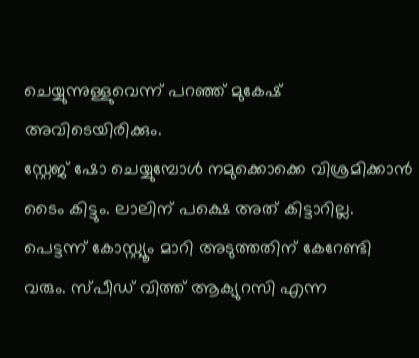ചെയ്യുന്നുള്ളുവെന്ന് പറഞ്ഞ് മുകേഷ് അവിടെയിരിക്കും.
സ്റ്റേജ് ഷോ ചെയ്യുമ്പോൾ നമുക്കൊക്കെ വിശ്രമിക്കാൻ ടൈം കിട്ടും. ലാലിന് പക്ഷെ അത് കിട്ടാറില്ല. പെട്ടന്ന് കോസ്റ്റ്യൂം മാറി അടുത്തതിന് കേറേണ്ടി വരും. സ്പീഡ് വിത്ത് ആക്യുറസി എന്ന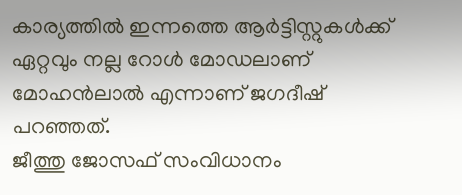കാര്യത്തിൽ ഇന്നത്തെ ആർട്ടിസ്റ്റുകൾക്ക് ഏറ്റവും നല്ല റോൾ മോഡലാണ് മോഹൻലാൽ എന്നാണ് ജഗദീഷ് പറഞ്ഞത്.
ജീത്തു ജോസഫ് സംവിധാനം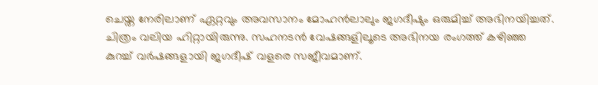ചെയ്ത നേരിലാണ് ഏറ്റവും അവസാനം മോഹൻലാലും ജഗദീഷും ഒരുമിച്ച് അഭിനയിച്ചത്. ചിത്രം വലിയ ഹിറ്റായിരുന്നു. സഹനടൻ വേഷങ്ങളിലൂടെ അഭിനയ രംഗത്ത് കഴിഞ്ഞ കുറച്ച് വർഷങ്ങളായി ജഗദീഷ് വളരെ സജീവമാണ്.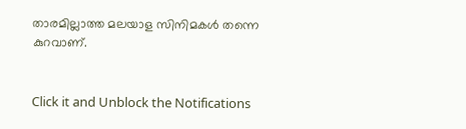താരമില്ലാത്ത മലയാള സിനിമകൾ തന്നെ കുറവാണ്.


Click it and Unblock the Notifications